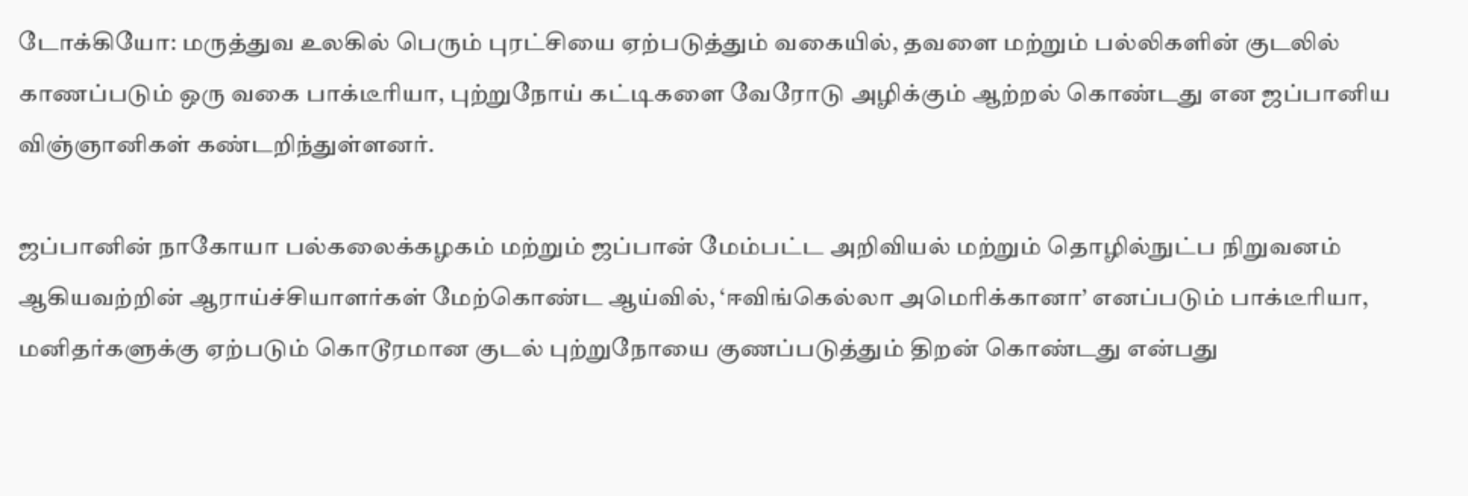டோக்கியோ: மருத்துவ உலகில் பெரும் புரட்சியை ஏற்படுத்தும் வகையில், தவளை மற்றும் பல்லிகளின் குடலில் காணப்படும் ஒரு வகை பாக்டீரியா, புற்றுநோய் கட்டிகளை வேரோடு அழிக்கும் ஆற்றல் கொண்டது என ஜப்பானிய விஞ்ஞானிகள் கண்டறிந்துள்ளனர்.

ஜப்பானின் நாகோயா பல்கலைக்கழகம் மற்றும் ஜப்பான் மேம்பட்ட அறிவியல் மற்றும் தொழில்நுட்ப நிறுவனம் ஆகியவற்றின் ஆராய்ச்சியாளர்கள் மேற்கொண்ட ஆய்வில், ‘ஈவிங்கெல்லா அமெரிக்கானா’ எனப்படும் பாக்டீரியா, மனிதர்களுக்கு ஏற்படும் கொடூரமான குடல் புற்றுநோயை குணப்படுத்தும் திறன் கொண்டது என்பது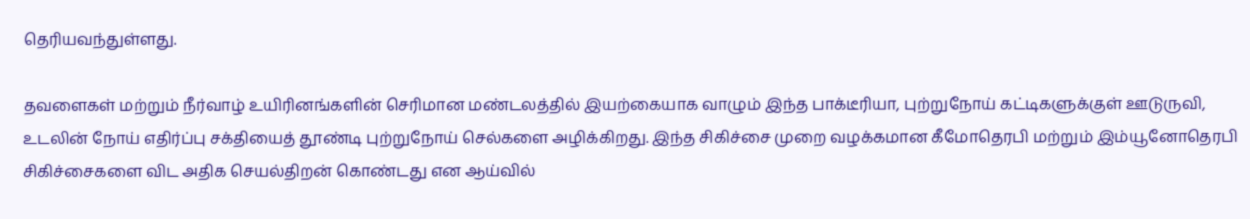தெரியவந்துள்ளது.

தவளைகள் மற்றும் நீர்வாழ் உயிரினங்களின் செரிமான மண்டலத்தில் இயற்கையாக வாழும் இந்த பாக்டீரியா, புற்றுநோய் கட்டிகளுக்குள் ஊடுருவி, உடலின் நோய் எதிர்ப்பு சக்தியைத் தூண்டி புற்றுநோய் செல்களை அழிக்கிறது. இந்த சிகிச்சை முறை வழக்கமான கீமோதெரபி மற்றும் இம்யூனோதெரபி சிகிச்சைகளை விட அதிக செயல்திறன் கொண்டது என ஆய்வில்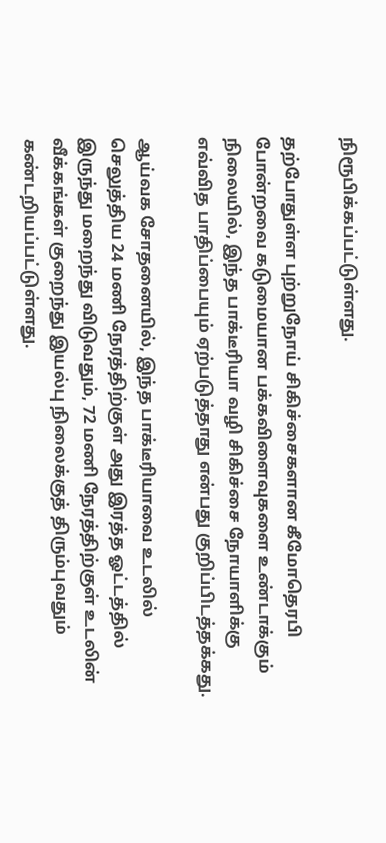நிரூபிக்கப்பட்டுள்ளது.

தற்போதுள்ள புற்றுநோய் சிகிச்சைகளான கீமோதெரபி போன்றவை கடுமையான பக்கவிளைவுகளை உண்டாக்கும் நிலையில், இந்த பாக்டீரியா வழி சிகிச்சை நோயாளிக்கு எவ்வித பாதிப்பையும் ஏற்படுத்தாது என்பது குறிப்பிடத்தக்கது.

ஆய்வக சோதனையில், இந்த பாக்டீரியாவை உடலில் செலுத்திய 24 மணி நேரத்திற்குள் அது இரத்த ஓட்டத்தில் இருந்து மறைந்து விடுவதும், 72 மணி நேரத்திற்குள் உடலின் வீக்கங்கள் குறைந்து இயல்பு நிலைக்குத் திரும்புவதும் கண்டறியப்பட்டுள்ளது.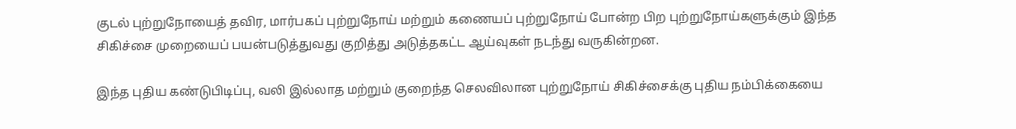குடல் புற்றுநோயைத் தவிர, மார்பகப் புற்றுநோய் மற்றும் கணையப் புற்றுநோய் போன்ற பிற புற்றுநோய்களுக்கும் இந்த சிகிச்சை முறையைப் பயன்படுத்துவது குறித்து அடுத்தகட்ட ஆய்வுகள் நடந்து வருகின்றன.

இந்த புதிய கண்டுபிடிப்பு, வலி இல்லாத மற்றும் குறைந்த செலவிலான புற்றுநோய் சிகிச்சைக்கு புதிய நம்பிக்கையை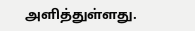அளித்துள்ளது.